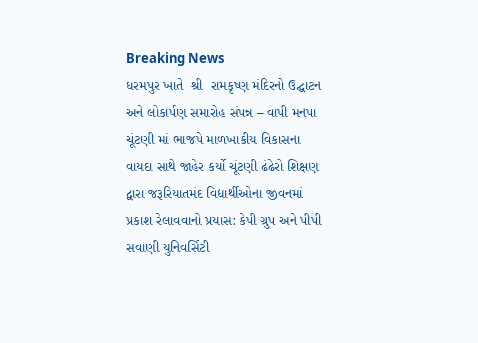Breaking News
ધરમપુર ખાતે  શ્રી  રામકૃષ્ણ મંદિરનો ઉદ્ઘાટન અને લોકાર્પણ સમારોહ સંપન્ન – વાપી મનપા ચૂંટણી માં ભાજપે માળખાકીય વિકાસના વાયદા સાથે જાહેર કર્યો ચૂંટણી ઢંઢેરો શિક્ષણ દ્વારા જરૂરિયાતમંદ વિદ્યાર્થીઓના જીવનમાં પ્રકાશ રેલાવવાનો પ્રયાસ: કેપી ગ્રુપ અને પીપી સવાણી યુનિવર્સિટી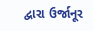દ્વારા ઉર્જાનૂર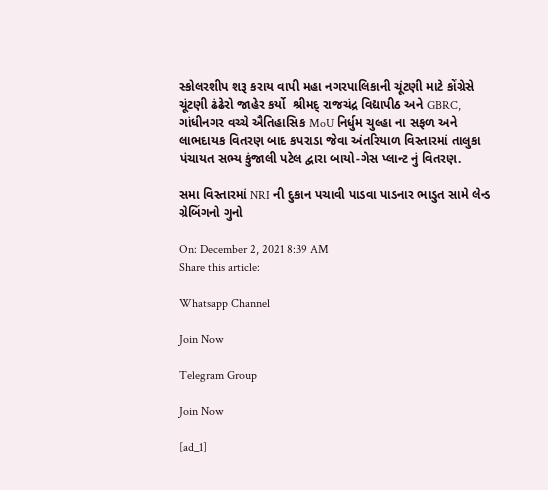સ્કોલરશીપ શરૂ કરાય વાપી મહા નગરપાલિકાની ચૂંટણી માટે કોંગ્રેસે  ચૂંટણી ઢંઢેરો જાહેર કર્યો  શ્રીમદ્ રાજચંદ્ર વિદ્યાપીઠ અને GBRC, ગાંધીનગર વચ્ચે ઐતિહાસિક MoU નિર્ધુમ ચુલ્હા ના સફળ અને લાભદાયક વિતરણ બાદ કપરાડા જેવા અંતરિયાળ વિસ્તારમાં તાલુકા પંચાયત સભ્ય કુંજાલી પટેલ દ્વારા બાયો-ગેસ પ્લાન્ટ નું વિતરણ.

સમા વિસ્તારમાં NRI ની દુકાન પચાવી પાડવા પાડનાર ભાડુત સામે લેન્ડ ગ્રેબિંગનો ગુનો

On: December 2, 2021 8:39 AM
Share this article:

Whatsapp Channel

Join Now

Telegram Group

Join Now

[ad_1]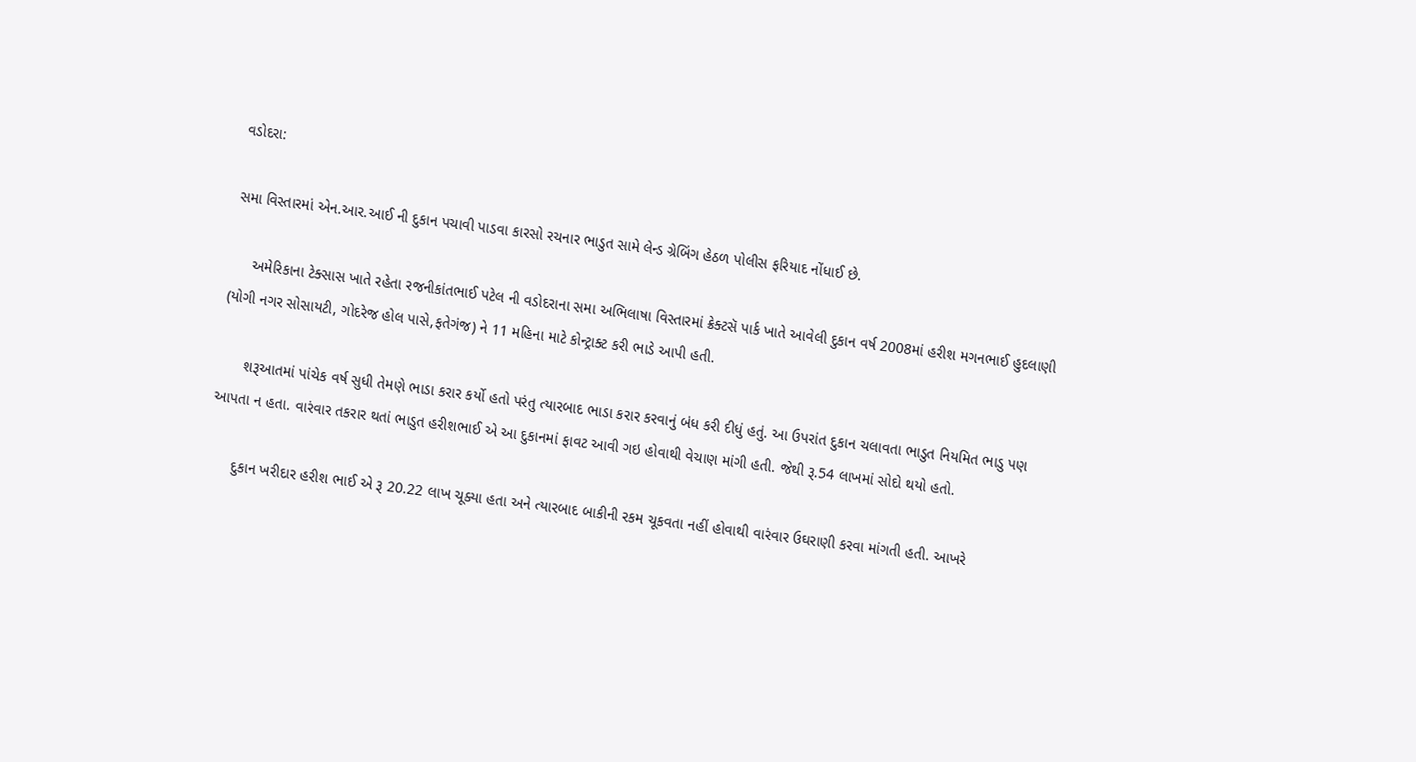વડોદરા:

સમા વિસ્તારમાં એન.આર.આઈ ની દુકાન પચાવી પાડવા કારસો રચનાર ભાડુત સામે લેન્ડ ગ્રેબિંગ હેઠળ પોલીસ ફરિયાદ નોંધાઈ છે.

     અમેરિકાના ટેક્સાસ ખાતે રહેતા રજનીકાંતભાઈ પટેલ ની વડોદરાના સમા અભિલાષા વિસ્તારમાં ક્રેક્ટસૅ પાર્ક ખાતે આવેલી દુકાન વર્ષ 2008માં હરીશ મગનભાઈ હુદલાણી (યોગી નગર સોસાયટી, ગોદરેજ હોલ પાસે,ફતેગંજ) ને 11 મહિના માટે કોન્ટ્રાક્ટ કરી ભાડે આપી હતી.

      શરૂઆતમાં પાંચેક વર્ષ સુધી તેમણે ભાડા કરાર કર્યો હતો પરંતુ ત્યારબાદ ભાડા કરાર કરવાનું બંધ કરી દીધું હતું. આ ઉપરાંત દુકાન ચલાવતા ભાડુત નિયમિત ભાડુ પણ આપતા ન હતા. વારંવાર તકરાર થતાં ભાડુત હરીશભાઈ એ આ દુકાનમાં ફાવટ આવી ગઇ હોવાથી વેચાણ માંગી હતી. જેથી રૂ.54 લાખમાં સોદો થયો હતો.

      દુકાન ખરીદાર હરીશ ભાઈ એ રૂ 20.22 લાખ ચૂક્યા હતા અને ત્યારબાદ બાકીની રકમ ચૂકવતા નહીં હોવાથી વારંવાર ઉઘરાણી કરવા માંગતી હતી. આખરે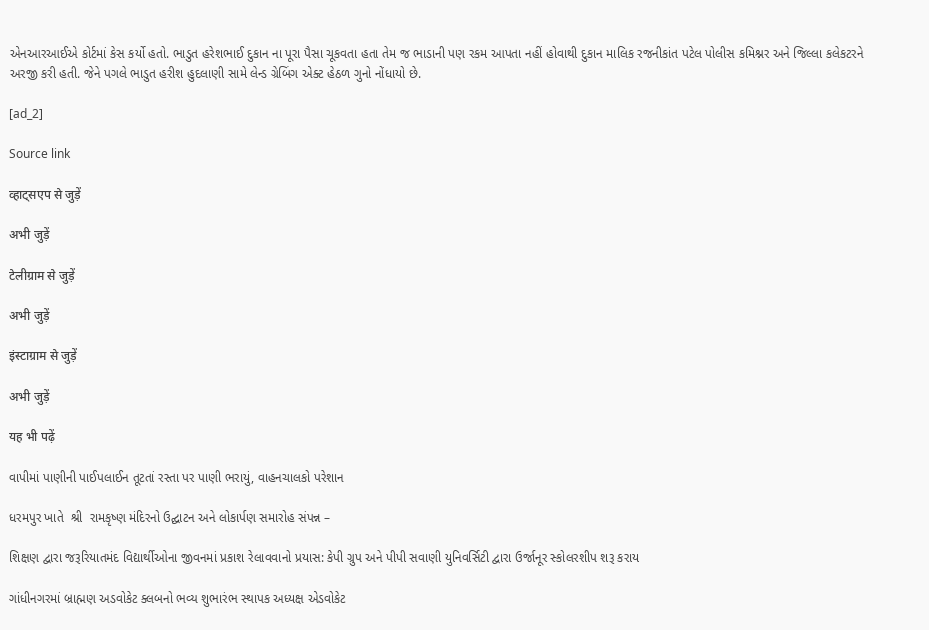એનઆરઆઈએ કોર્ટમાં કેસ કર્યો હતો. ભાડુત હરેશભાઈ દુકાન ના પૂરા પૈસા ચૂકવતા હતા તેમ જ ભાડાની પણ રકમ આપતા નહીં હોવાથી દુકાન માલિક રજનીકાંત પટેલ પોલીસ કમિશ્નર અને જિલ્લા કલેકટરને અરજી કરી હતી. જેને પગલે ભાડુત હરીશ હુદલાણી સામે લેન્ડ ગ્રેબિંગ એક્ટ હેઠળ ગુનો નોંધાયો છે.

[ad_2]

Source link

व्हाट्सएप से जुड़ें

अभी जुड़ें

टेलीग्राम से जुड़ें

अभी जुड़ें

इंस्टाग्राम से जुड़ें

अभी जुड़ें

यह भी पढ़ें

વાપીમાં પાણીની પાઈપલાઈન તૂટતાં રસ્તા પર પાણી ભરાયું, વાહનચાલકો પરેશાન

ધરમપુર ખાતે  શ્રી  રામકૃષ્ણ મંદિરનો ઉદ્ઘાટન અને લોકાર્પણ સમારોહ સંપન્ન –

શિક્ષણ દ્વારા જરૂરિયાતમંદ વિદ્યાર્થીઓના જીવનમાં પ્રકાશ રેલાવવાનો પ્રયાસ: કેપી ગ્રુપ અને પીપી સવાણી યુનિવર્સિટી દ્વારા ઉર્જાનૂર સ્કોલરશીપ શરૂ કરાય

ગાંધીનગરમાં બ્રાહ્મણ અડવોકેટ ક્લબનો ભવ્ય શુભારંભ સ્થાપક અધ્યક્ષ એડવોકેટ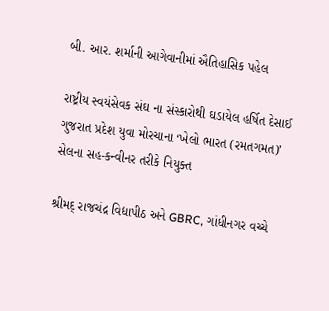બી. આર. શર્માની આગેવાનીમાં ઐતિહાસિક પહેલ

રાષ્ટ્રીય સ્વયંસેવક સંઘ ના સંસ્કારોથી ઘડાયેલ હર્ષિત દેસાઈ ગુજરાત પ્રદેશ યુવા મોરચાના ‘ખેલો ભારત (રમતગમત)’ સેલના સહ-કન્વીનર તરીકે નિયુક્ત

શ્રીમદ્ રાજચંદ્ર વિદ્યાપીઠ અને GBRC, ગાંધીનગર વચ્ચે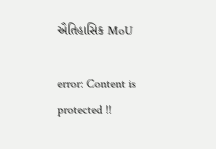ઐતિહાસિક MoU

error: Content is protected !!